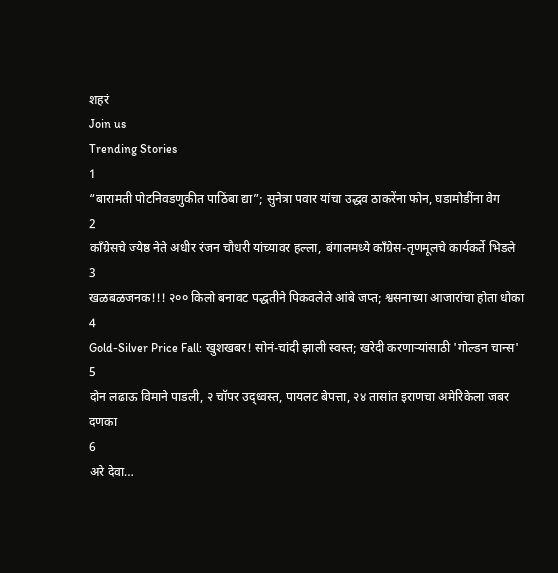शहरं
Join us
Trending Stories
1
“बारामती पोटनिवडणुकीत पाठिंबा द्या”; सुनेत्रा पवार यांचा उद्धव ठाकरेंना फोन, घडामोडींना वेग
2
काँग्रेसचे ज्येष्ठ नेते अधीर रंजन चौधरी यांच्यावर हल्ला, बंगालमध्ये काँग्रेस-तृणमूलचे कार्यकर्ते भिडले
3
खळबळजनक!!! २०० किलो बनावट पद्धतीने पिकवलेले आंबे जप्त; श्वसनाच्या आजारांचा होता धोका
4
Gold-Silver Price Fall: खुशखबर! सोनं-चांदी झाली स्वस्त; खरेदी करणाऱ्यांसाठी 'गोल्डन चान्स'
5
दोन लढाऊ विमाने पाडली, २ चॉपर उद्ध्वस्त, पायलट बेपत्ता, २४ तासांत इराणचा अमेरिकेला जबर दणका
6
अरे देवा…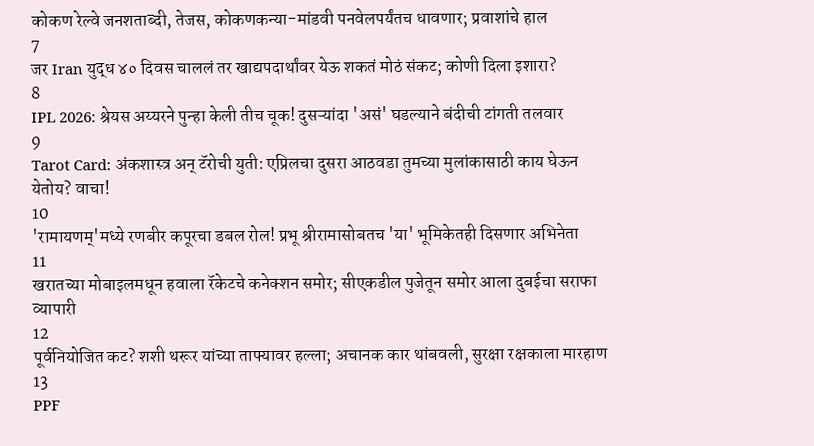कोकण रेल्वे जनशताब्दी, तेजस, कोकणकन्या-मांडवी पनवेलपर्यंतच धावणार; प्रवाशांचे हाल
7
जर Iran युद्ध ४० दिवस चाललं तर खाद्यपदार्थांवर येऊ शकतं मोठं संकट; कोणी दिला इशारा?
8
IPL 2026: श्रेयस अय्यरने पुन्हा केली तीच चूक! दुसऱ्यांदा 'असं' घडल्याने बंदीची टांगती तलवार
9
Tarot Card: अंकशास्त्र अन् टॅरोची युती: एप्रिलचा दुसरा आठवडा तुमच्या मुलांकासाठी काय घेऊन येतोय? वाचा!
10
'रामायणम्'मध्ये रणबीर कपूरचा डबल रोल! प्रभू श्रीरामासोबतच 'या' भूमिकेतही दिसणार अभिनेता
11
खरातच्या मोबाइलमधून हवाला रॅकेटचे कनेक्शन समोर; सीएकडील पुजेतून समोर आला दुबईचा सराफा व्यापारी
12
पूर्वनियोजित कट? शशी थरूर यांच्या ताफ्यावर हल्ला; अचानक कार थांबवली, सुरक्षा रक्षकाला मारहाण
13
PPF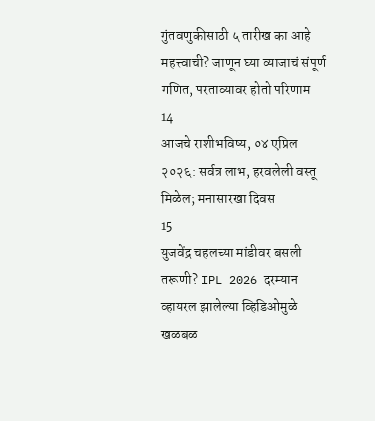गुंतवणुकीसाठी ५ तारीख का आहे महत्त्वाची? जाणून घ्या व्याजाचं संपूर्ण गणित, परताव्यावर होतो परिणाम
14
आजचे राशीभविष्य, ०४ एप्रिल २०२६: सर्वत्र लाभ, हरवलेली वस्तू मिळेल; मनासारखा दिवस
15
युजवेंद्र चहलच्या मांडीवर बसली तरूणी? IPL 2026 दरम्यान व्हायरल झालेल्या व्हिडिओमुळे खळबळ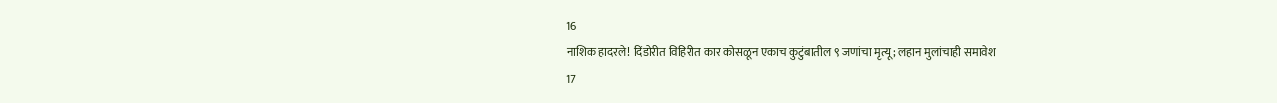16
नाशिक हादरले! दिंडोरीत विहिरीत कार कोसळून एकाच कुटुंबातील ९ जणांचा मृत्यू; लहान मुलांचाही समावेश
17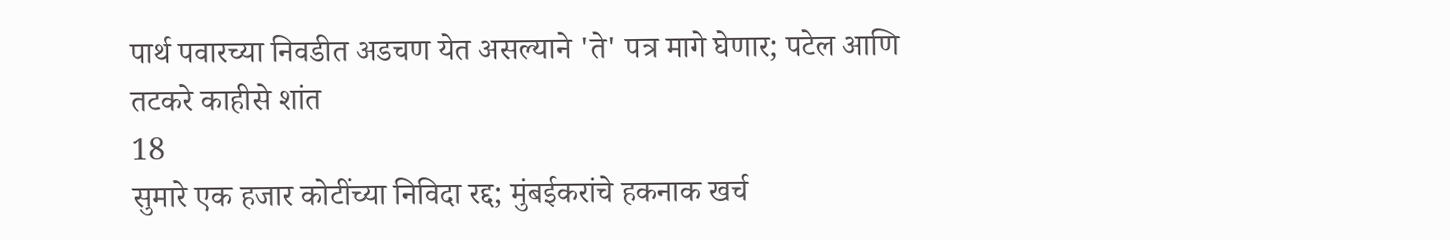पार्थ पवारच्या निवडीत अडचण येत असल्याने 'ते' पत्र मागे घेणार; पटेल आणि तटकरे काहीसे शांत
18
सुमारे एक हजार कोटींच्या निविदा रद्द; मुंबईकरांचे हकनाक खर्च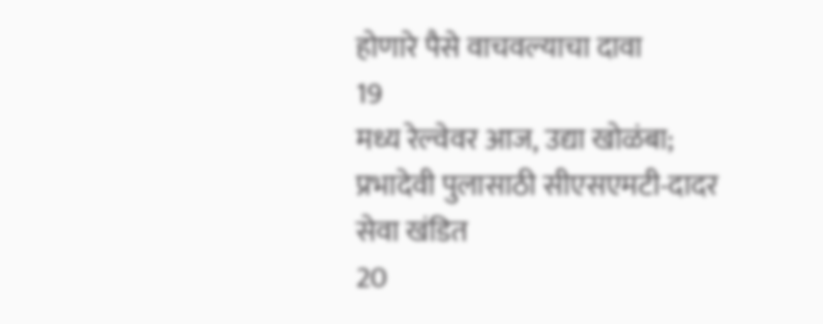होणारे पैसे वाचवल्याचा दावा
19
मध्य रेल्वेवर आज, उद्या खोळंबा; प्रभादेवी पुलासाठी सीएसएमटी-दादर सेवा खंडित
20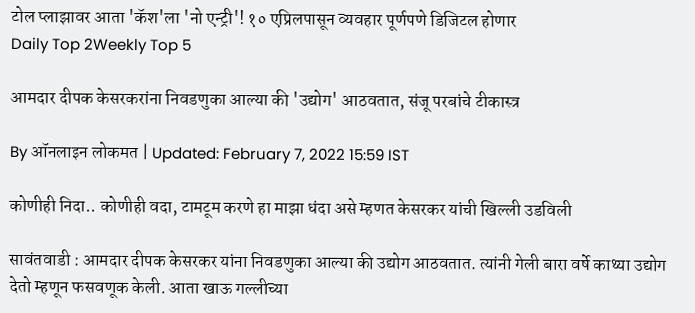टोल प्लाझावर आता 'कॅश'ला 'नो एन्ट्री'! १० एप्रिलपासून व्यवहार पूर्णपणे डिजिटल होणार
Daily Top 2Weekly Top 5

आमदार दीपक केसरकरांना निवडणुका आल्या की 'उद्योग' आठवतात, संजू परबांचे टीकास्त्र

By ऑनलाइन लोकमत | Updated: February 7, 2022 15:59 IST

कोणीही निदा.. कोणीही वदा, टामटूम करणे हा माझा धंदा असे म्हणत केसरकर यांची खिल्ली उडविली

सावंतवाडी : आमदार दीपक केसरकर यांना निवडणुका आल्या की उद्योग आठवतात. त्यांनी गेली बारा वर्षे काथ्या उद्योग देतो म्हणून फसवणूक केली. आता खाऊ गल्लीच्या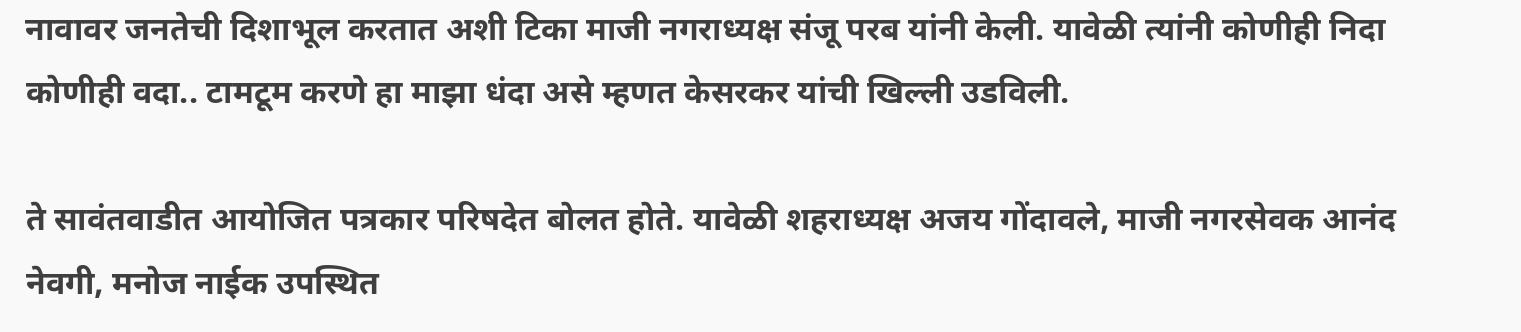नावावर जनतेची दिशाभूल करतात अशी टिका माजी नगराध्यक्ष संजू परब यांनी केली. यावेळी त्यांनी कोणीही निदा कोणीही वदा.. टामटूम करणे हा माझा धंदा असे म्हणत केसरकर यांची खिल्ली उडविली.

ते सावंतवाडीत आयोजित पत्रकार परिषदेत बोलत होते. यावेळी शहराध्यक्ष अजय गोंदावले, माजी नगरसेवक आनंद नेवगी, मनोज नाईक उपस्थित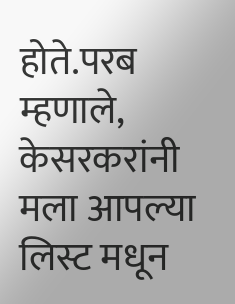होते.परब म्हणाले, केसरकरांनी मला आपल्या लिस्ट मधून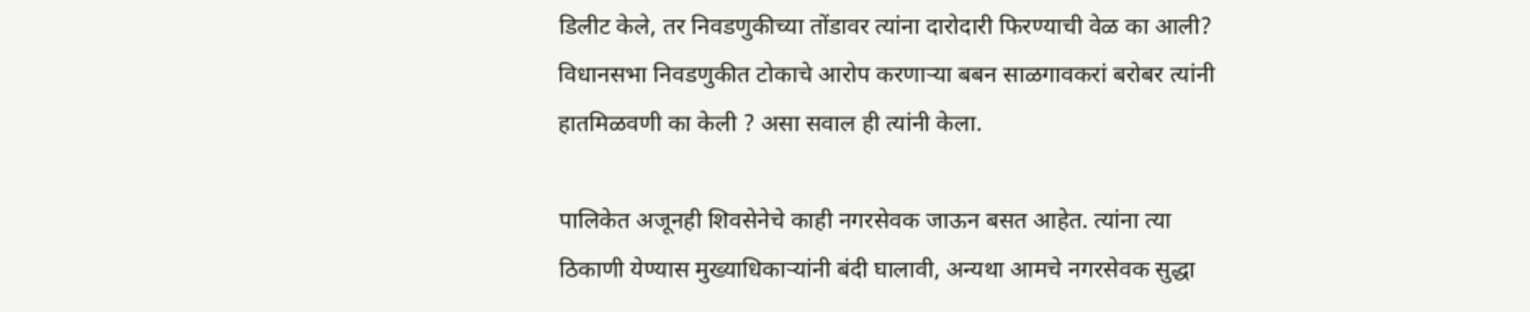डिलीट केले, तर निवडणुकीच्या तोंडावर त्यांना दारोदारी फिरण्याची वेळ का आली? विधानसभा निवडणुकीत टोकाचे आरोप करणाऱ्या बबन साळगावकरां बरोबर त्यांनी हातमिळवणी का केली ? असा सवाल ही त्यांनी केला.

पालिकेत अजूनही शिवसेनेचे काही नगरसेवक जाऊन बसत आहेत. त्यांना त्या ठिकाणी येण्यास मुख्याधिकाऱ्यांनी बंदी घालावी, अन्यथा आमचे नगरसेवक सुद्धा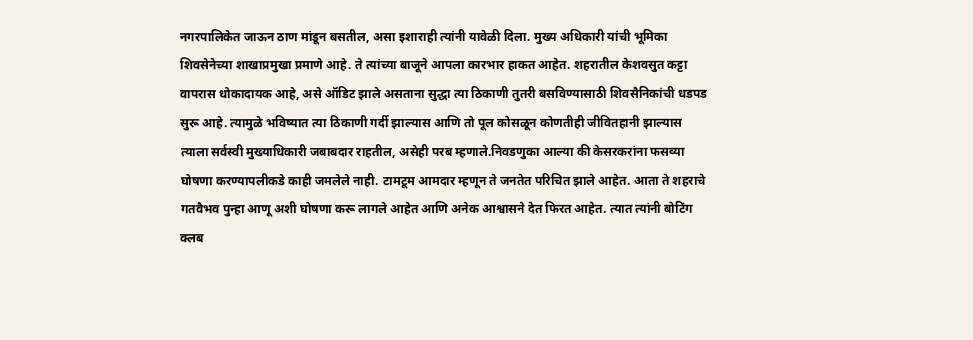नगरपालिकेत जाऊन ठाण मांडून बसतील, असा इशाराही त्यांनी यावेळी दिला. मुख्य अधिकारी यांची भूमिका शिवसेनेच्या शाखाप्रमुखा प्रमाणे आहे. ते त्यांच्या बाजूने आपला कारभार हाकत आहेत. शहरातील केशवसुत कट्टा वापरास धोकादायक आहे, असे ऑडिट झाले असताना सुद्धा त्या ठिकाणी तुतरी बसविण्यासाठी शिवसैनिकांची धडपड सुरू आहे. त्यामुळे भविष्यात त्या ठिकाणी गर्दी झाल्यास आणि तो पूल कोसळून कोणतीही जीवितहानी झाल्यास त्याला सर्वस्वी मुख्याधिकारी जबाबदार राहतील, असेही परब म्हणाले.निवडणुका आल्या की केसरकरांना फसव्या घोषणा करण्यापलीकडे काही जमलेले नाही. टामटूम आमदार म्हणून ते जनतेत परिचित झाले आहेत. आता ते शहराचे गतवैभव पुन्हा आणू अशी घोषणा करू लागले आहेत आणि अनेक आश्वासने देत फिरत आहेत. त्यात त्यांनी बोटिंग क्लब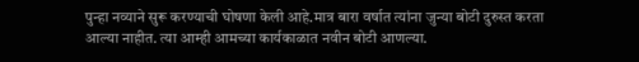पुन्हा नव्याने सुरू करण्याची घोषणा केली आहे.मात्र बारा वर्षात त्यांना जुन्या बोटी दुरुस्त करता आल्या नाहीत. त्या आम्ही आमच्या कार्यकाळात नवीन बोटी आणल्या.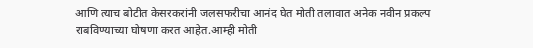आणि त्याच बोटीत केसरकरांनी जलसफरीचा आनंद घेत मोती तलावात अनेक नवीन प्रकल्प राबविण्याच्या घोषणा करत आहेत.आम्ही मोती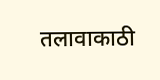तलावाकाठी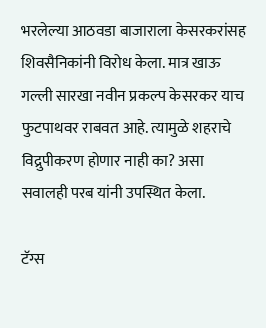भरलेल्या आठवडा बाजाराला केसरकरांसह शिवसैनिकांनी विरोध केला. मात्र खाऊ गल्ली सारखा नवीन प्रकल्प केसरकर याच फुटपाथवर राबवत आहे. त्यामुळे शहराचे विद्रुपीकरण होणार नाही का? असा सवालही परब यांनी उपस्थित केला.

टॅग्स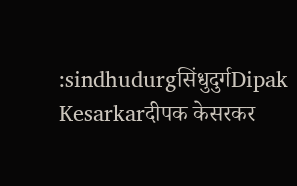:sindhudurgसिंधुदुर्गDipak Kesarkarदीपक केसरकर